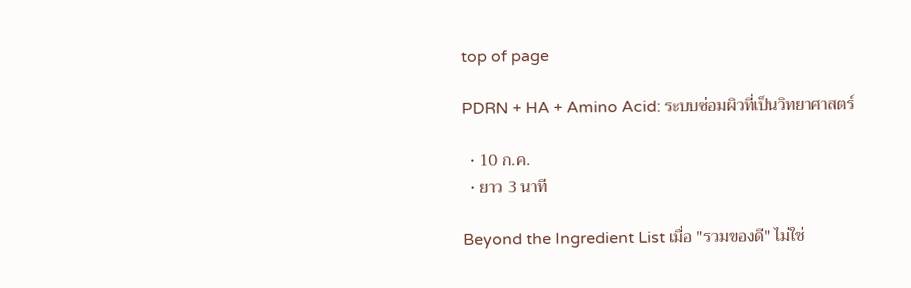top of page

PDRN + HA + Amino Acid: ระบบซ่อมผิวที่เป็นวิทยาศาสตร์

  • 10 ก.ค.
  • ยาว 3 นาที

Beyond the Ingredient List เมื่อ "รวมของดี" ไม่ใช่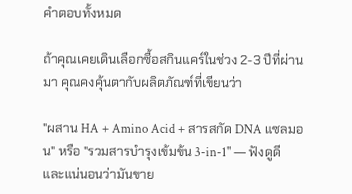คำตอบทั้งหมด

ถ้าคุณเคยเดินเลือกซื้อสกินแคร์ในช่วง 2-3 ปีที่ผ่านมา คุณคงคุ้นตากับผลิตภัณฑ์ที่เขียนว่า

"ผสาน HA + Amino Acid + สารสกัด DNA แซลมอน" หรือ "รวมสารบำรุงเข้มข้น 3-in-1" — ฟังดูดี และแน่นอนว่ามันขาย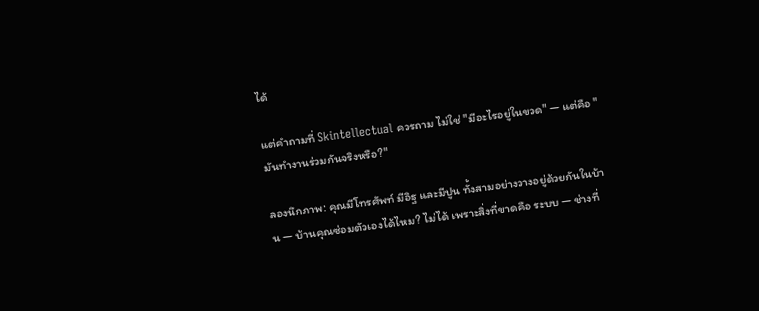ได้

แต่คำถามที่ Skintellectual ควรถาม ไม่ใช่ "มีอะไรอยู่ในขวด" — แต่คือ "มันทำงานร่วมกันจริงหรือ?"

ลองนึกภาพ: คุณมีโทรศัพท์ มีอิฐ และมีปูน ทั้งสามอย่างวางอยู่ด้วยกันในบ้าน — บ้านคุณซ่อมตัวเองได้ไหม? ไม่ได้ เพราะสิ่งที่ขาดคือ ระบบ — ช่างที่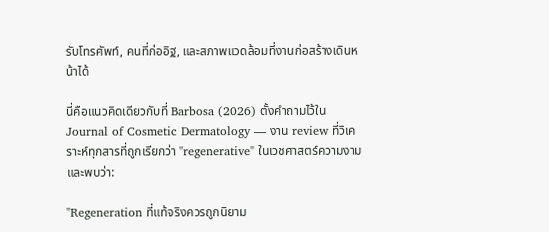รับโทรศัพท์, คนที่ก่ออิฐ, และสภาพแวดล้อมที่งานก่อสร้างเดินหน้าได้

นี่คือแนวคิดเดียวกับที่ Barbosa (2026) ตั้งคำถามไว้ใน Journal of Cosmetic Dermatology — งาน review ที่วิเคราะห์ทุกสารที่ถูกเรียกว่า "regenerative" ในเวชศาสตร์ความงาม และพบว่า:

"Regeneration ที่แท้จริงควรถูกนิยาม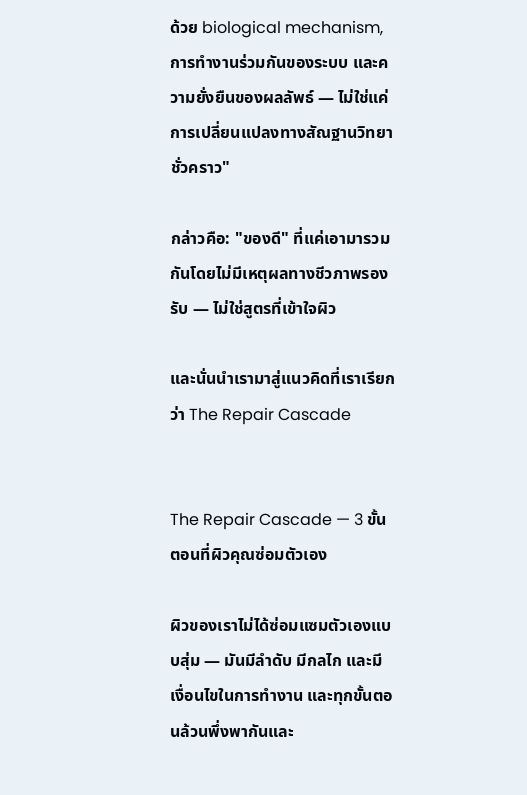ด้วย biological mechanism, การทำงานร่วมกันของระบบ และความยั่งยืนของผลลัพธ์ — ไม่ใช่แค่การเปลี่ยนแปลงทางสัณฐานวิทยาชั่วคราว"

กล่าวคือ: "ของดี" ที่แค่เอามารวมกันโดยไม่มีเหตุผลทางชีวภาพรองรับ — ไม่ใช่สูตรที่เข้าใจผิว

และนั่นนำเรามาสู่แนวคิดที่เราเรียกว่า The Repair Cascade


The Repair Cascade — 3 ขั้นตอนที่ผิวคุณซ่อมตัวเอง

ผิวของเราไม่ได้ซ่อมแซมตัวเองแบบสุ่ม — มันมีลำดับ มีกลไก และมีเงื่อนไขในการทำงาน และทุกขั้นตอนล้วนพึ่งพากันและ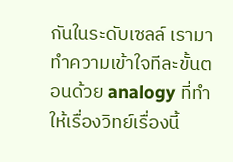กันในระดับเซลล์ เรามาทำความเข้าใจทีละขั้นตอนด้วย analogy ที่ทำให้เรื่องวิทย์เรื่องนี้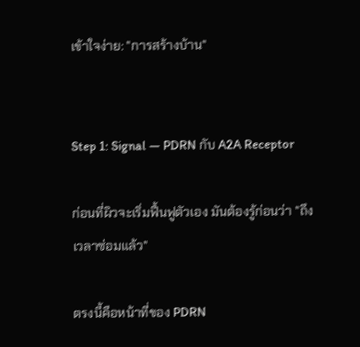เข้าใจง่าย: "การสร้างบ้าน"


Step 1: Signal — PDRN กับ A2A Receptor

ก่อนที่ผิวจะเริ่มฟื้นฟูตัวเอง มันต้องรู้ก่อนว่า "ถึงเวลาซ่อมแล้ว"

ตรงนี้คือหน้าที่ของ PDRN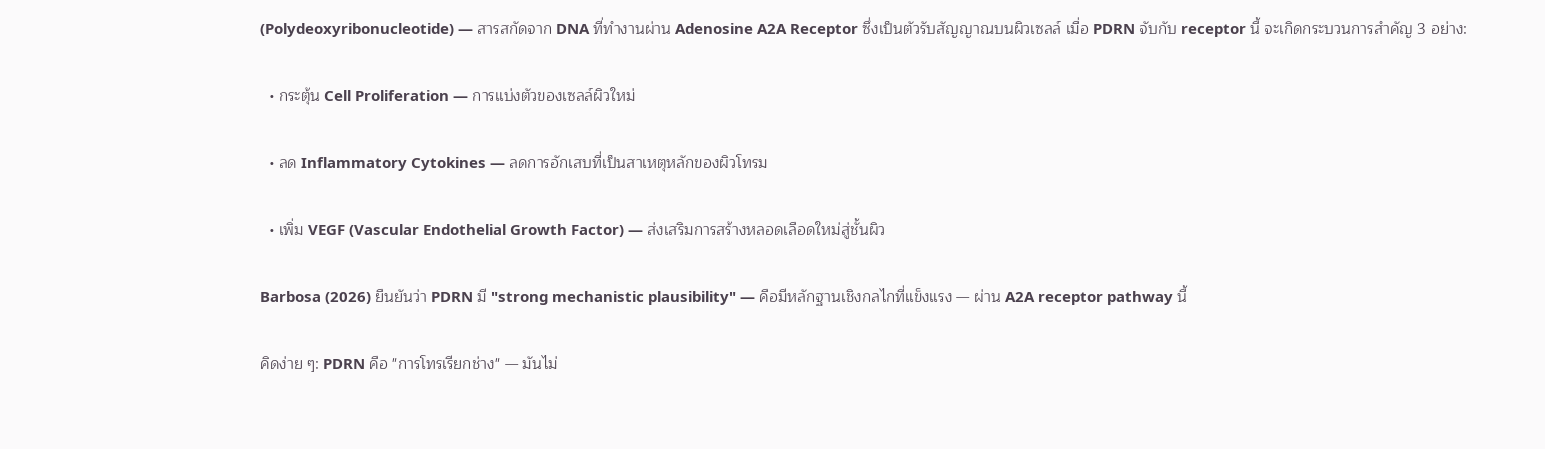(Polydeoxyribonucleotide) — สารสกัดจาก DNA ที่ทำงานผ่าน Adenosine A2A Receptor ซึ่งเป็นตัวรับสัญญาณบนผิวเซลล์ เมื่อ PDRN จับกับ receptor นี้ จะเกิดกระบวนการสำคัญ 3 อย่าง:

  • กระตุ้น Cell Proliferation — การแบ่งตัวของเซลล์ผิวใหม่

  • ลด Inflammatory Cytokines — ลดการอักเสบที่เป็นสาเหตุหลักของผิวโทรม

  • เพิ่ม VEGF (Vascular Endothelial Growth Factor) — ส่งเสริมการสร้างหลอดเลือดใหม่สู่ชั้นผิว

Barbosa (2026) ยืนยันว่า PDRN มี "strong mechanistic plausibility" — คือมีหลักฐานเชิงกลไกที่แข็งแรง — ผ่าน A2A receptor pathway นี้

คิดง่าย ๆ: PDRN คือ "การโทรเรียกช่าง" — มันไม่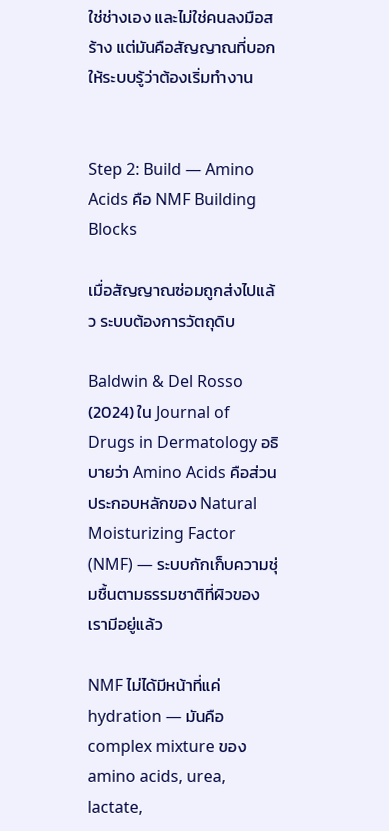ใช่ช่างเอง และไม่ใช่คนลงมือสร้าง แต่มันคือสัญญาณที่บอกให้ระบบรู้ว่าต้องเริ่มทำงาน


Step 2: Build — Amino Acids คือ NMF Building Blocks

เมื่อสัญญาณซ่อมถูกส่งไปแล้ว ระบบต้องการวัตถุดิบ

Baldwin & Del Rosso (2024) ใน Journal of Drugs in Dermatology อธิบายว่า Amino Acids คือส่วนประกอบหลักของ Natural Moisturizing Factor (NMF) — ระบบกักเก็บความชุ่มชื้นตามธรรมชาติที่ผิวของเรามีอยู่แล้ว

NMF ไม่ได้มีหน้าที่แค่ hydration — มันคือ complex mixture ของ amino acids, urea, lactate,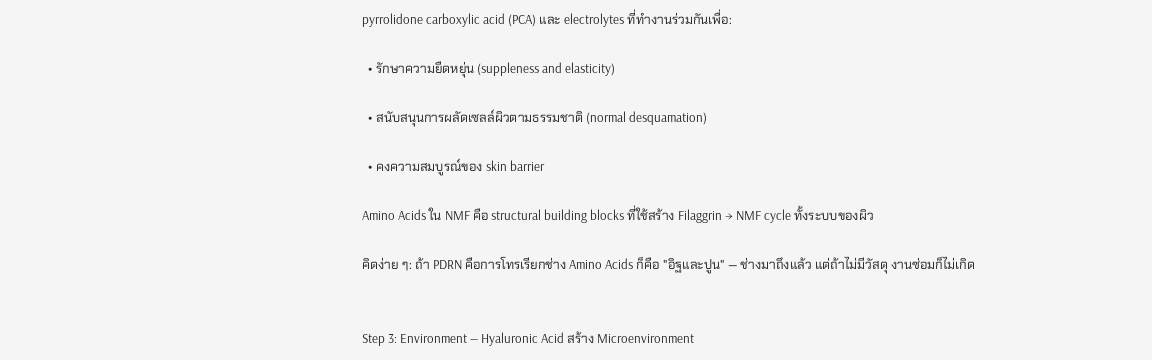pyrrolidone carboxylic acid (PCA) และ electrolytes ที่ทำงานร่วมกันเพื่อ:

  • รักษาความยืดหยุ่น (suppleness and elasticity)

  • สนับสนุนการผลัดเซลล์ผิวตามธรรมชาติ (normal desquamation)

  • คงความสมบูรณ์ของ skin barrier

Amino Acids ใน NMF คือ structural building blocks ที่ใช้สร้าง Filaggrin → NMF cycle ทั้งระบบของผิว

คิดง่าย ๆ: ถ้า PDRN คือการโทรเรียกช่าง Amino Acids ก็คือ "อิฐและปูน" — ช่างมาถึงแล้ว แต่ถ้าไม่มีวัสดุ งานซ่อมก็ไม่เกิด


Step 3: Environment — Hyaluronic Acid สร้าง Microenvironment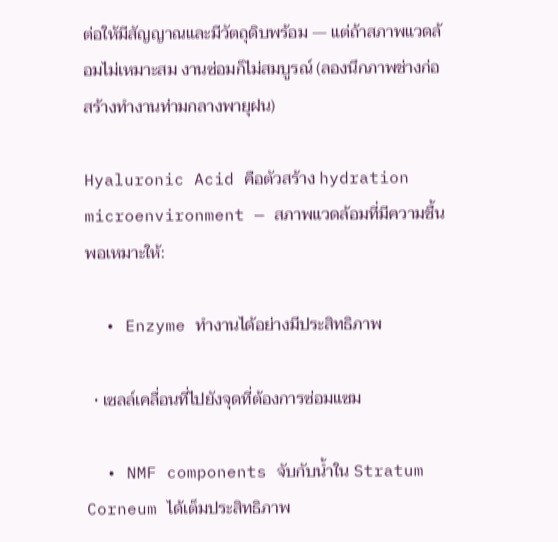ต่อให้มีสัญญาณและมีวัตถุดิบพร้อม — แต่ถ้าสภาพแวดล้อมไม่เหมาะสม งานซ่อมก็ไม่สมบูรณ์ (ลองนึกภาพช่างก่อสร้างทำงานท่ามกลางพายุฝน)

Hyaluronic Acid คือตัวสร้าง hydration microenvironment — สภาพแวดล้อมที่มีความชื้นพอเหมาะให้:

  • Enzyme ทำงานได้อย่างมีประสิทธิภาพ

  • เซลล์เคลื่อนที่ไปยังจุดที่ต้องการซ่อมแซม

  • NMF components จับกับน้ำใน Stratum Corneum ได้เต็มประสิทธิภาพ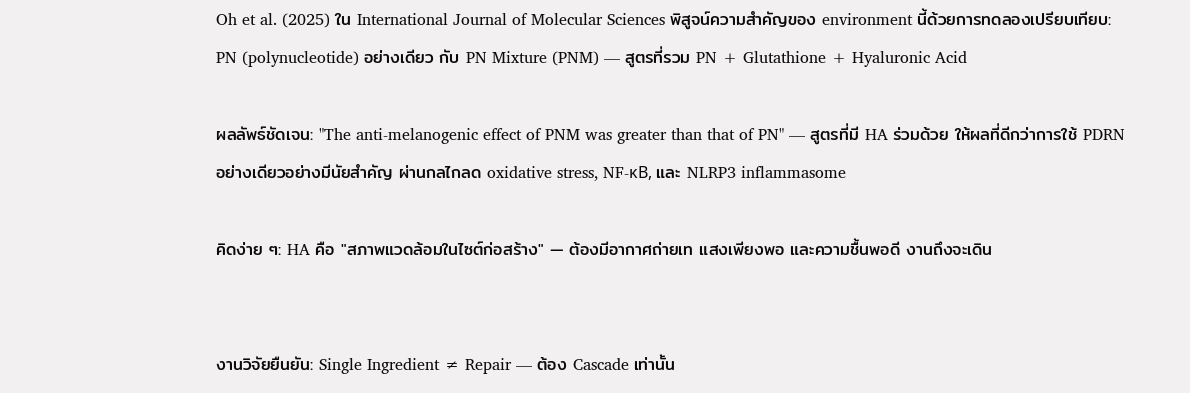Oh et al. (2025) ใน International Journal of Molecular Sciences พิสูจน์ความสำคัญของ environment นี้ด้วยการทดลองเปรียบเทียบ: PN (polynucleotide) อย่างเดียว กับ PN Mixture (PNM) — สูตรที่รวม PN + Glutathione + Hyaluronic Acid

ผลลัพธ์ชัดเจน: "The anti-melanogenic effect of PNM was greater than that of PN" — สูตรที่มี HA ร่วมด้วย ให้ผลที่ดีกว่าการใช้ PDRN อย่างเดียวอย่างมีนัยสำคัญ ผ่านกลไกลด oxidative stress, NF-κB, และ NLRP3 inflammasome

คิดง่าย ๆ: HA คือ "สภาพแวดล้อมในไซต์ก่อสร้าง" — ต้องมีอากาศถ่ายเท แสงเพียงพอ และความชื้นพอดี งานถึงจะเดิน


งานวิจัยยืนยัน: Single Ingredient ≠ Repair — ต้อง Cascade เท่านั้น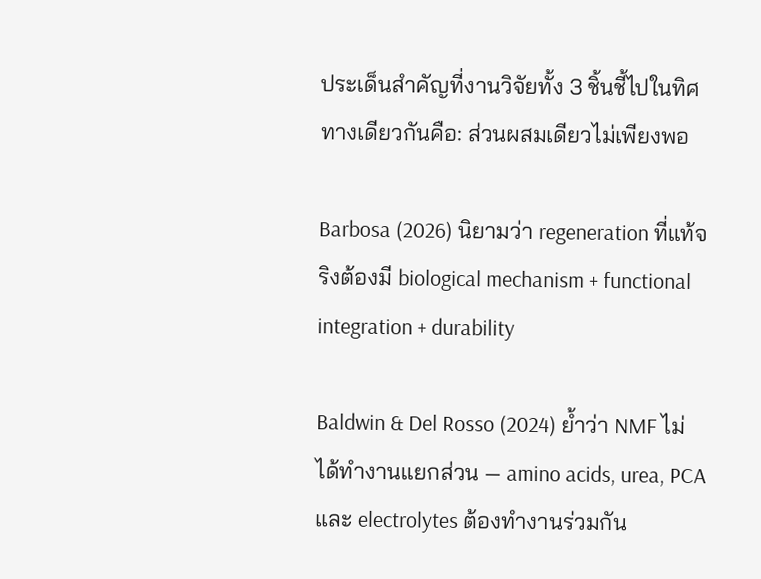ประเด็นสำคัญที่งานวิจัยทั้ง 3 ชิ้นชี้ไปในทิศทางเดียวกันคือ: ส่วนผสมเดียวไม่เพียงพอ

Barbosa (2026) นิยามว่า regeneration ที่แท้จริงต้องมี biological mechanism + functional integration + durability

Baldwin & Del Rosso (2024) ย้ำว่า NMF ไม่ได้ทำงานแยกส่วน — amino acids, urea, PCA และ electrolytes ต้องทำงานร่วมกัน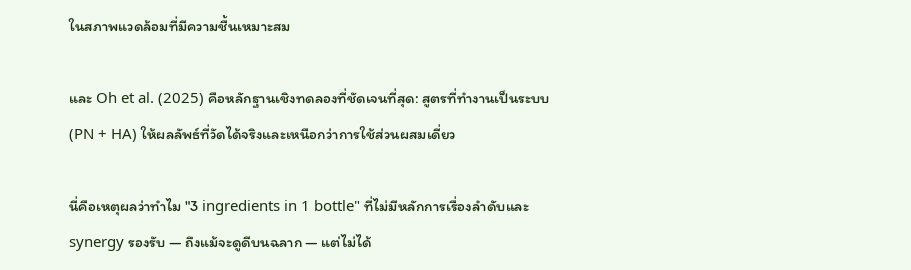ในสภาพแวดล้อมที่มีความชื้นเหมาะสม

และ Oh et al. (2025) คือหลักฐานเชิงทดลองที่ชัดเจนที่สุด: สูตรที่ทำงานเป็นระบบ (PN + HA) ให้ผลลัพธ์ที่วัดได้จริงและเหนือกว่าการใช้ส่วนผสมเดี่ยว

นี่คือเหตุผลว่าทำไม "3 ingredients in 1 bottle" ที่ไม่มีหลักการเรื่องลำดับและ synergy รองรับ — ถึงแม้จะดูดีบนฉลาก — แต่ไม่ได้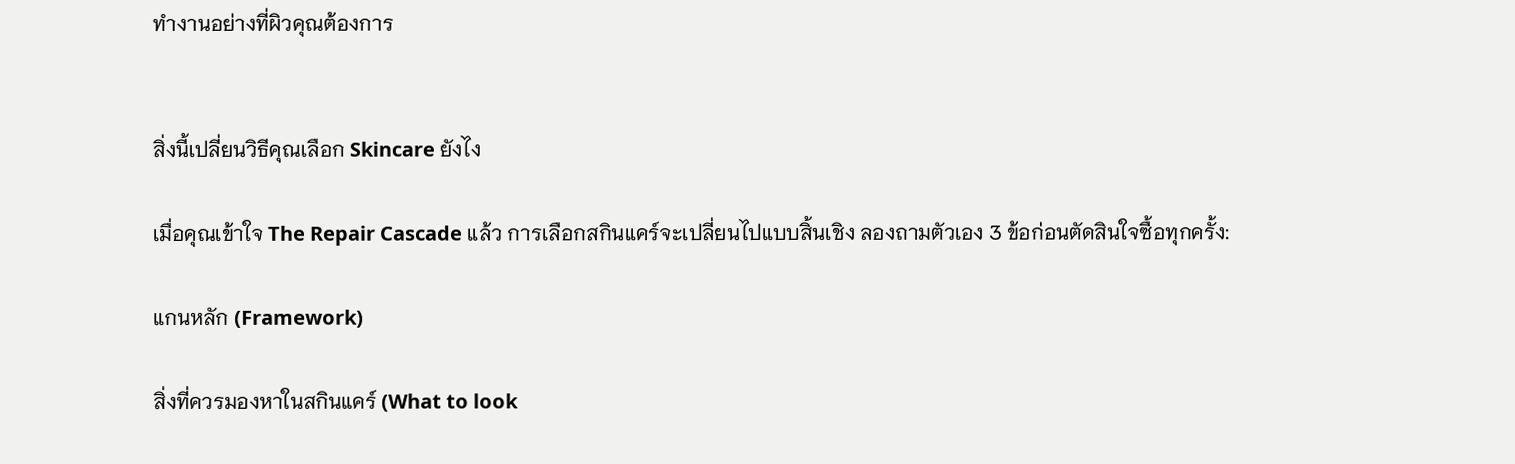ทำงานอย่างที่ผิวคุณต้องการ


สิ่งนี้เปลี่ยนวิธีคุณเลือก Skincare ยังไง

เมื่อคุณเข้าใจ The Repair Cascade แล้ว การเลือกสกินแคร์จะเปลี่ยนไปแบบสิ้นเชิง ลองถามตัวเอง 3 ข้อก่อนตัดสินใจซื้อทุกครั้ง:

แกนหลัก (Framework)

สิ่งที่ควรมองหาในสกินแคร์ (What to look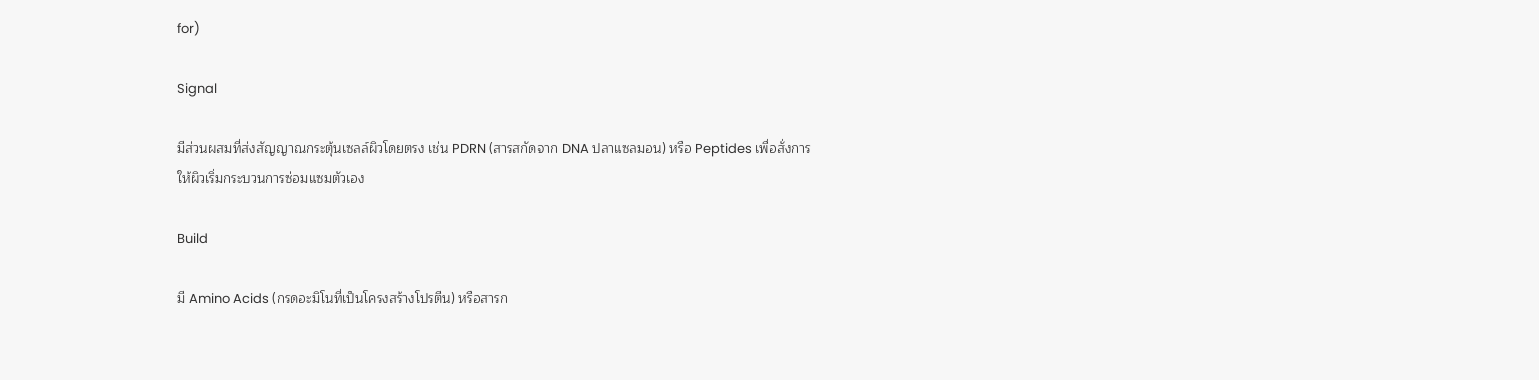for)

Signal

มีส่วนผสมที่ส่งสัญญาณกระตุ้นเซลล์ผิวโดยตรง เช่น PDRN (สารสกัดจาก DNA ปลาแซลมอน) หรือ Peptides เพื่อสั่งการให้ผิวเริ่มกระบวนการซ่อมแซมตัวเอง

Build

มี Amino Acids (กรดอะมิโนที่เป็นโครงสร้างโปรตีน) หรือสารก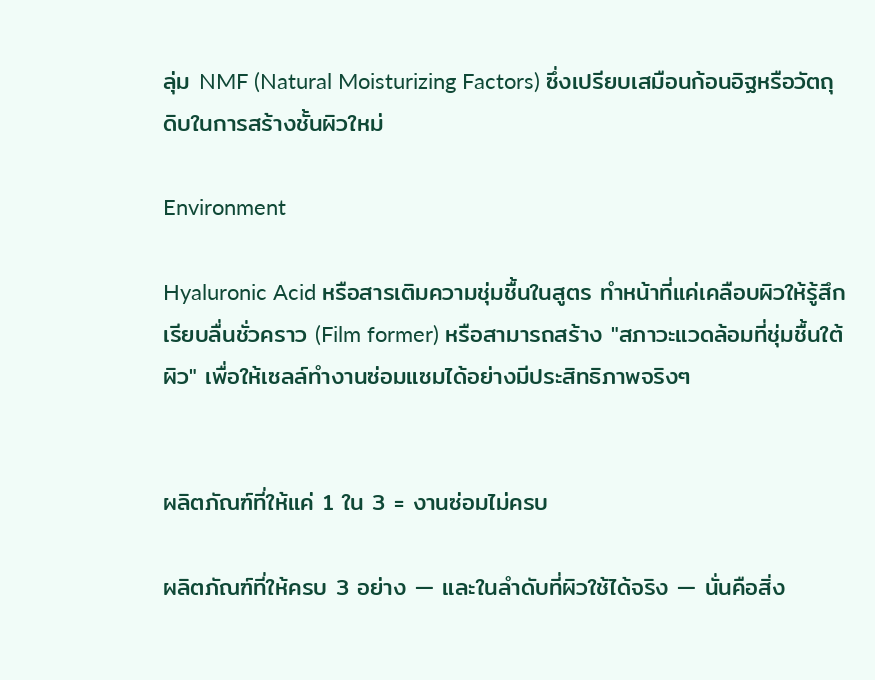ลุ่ม NMF (Natural Moisturizing Factors) ซึ่งเปรียบเสมือนก้อนอิฐหรือวัตถุดิบในการสร้างชั้นผิวใหม่

Environment

Hyaluronic Acid หรือสารเติมความชุ่มชื้นในสูตร ทำหน้าที่แค่เคลือบผิวให้รู้สึกเรียบลื่นชั่วคราว (Film former) หรือสามารถสร้าง "สภาวะแวดล้อมที่ชุ่มชื้นใต้ผิว" เพื่อให้เซลล์ทำงานซ่อมแซมได้อย่างมีประสิทธิภาพจริงๆ


ผลิตภัณฑ์ที่ให้แค่ 1 ใน 3 = งานซ่อมไม่ครบ

ผลิตภัณฑ์ที่ให้ครบ 3 อย่าง — และในลำดับที่ผิวใช้ได้จริง — นั่นคือสิ่ง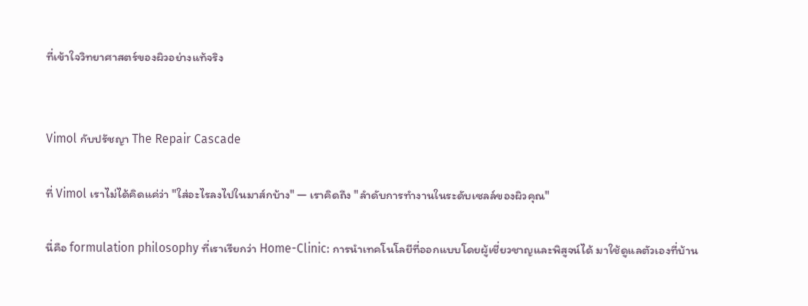ที่เข้าใจวิทยาศาสตร์ของผิวอย่างแท้จริง


Vimol กับปรัชญา The Repair Cascade

ที่ Vimol เราไม่ได้คิดแค่ว่า "ใส่อะไรลงไปในมาส์กบ้าง" — เราคิดถึง "ลำดับการทำงานในระดับเซลล์ของผิวคุณ"

นี่คือ formulation philosophy ที่เราเรียกว่า Home-Clinic: การนำเทคโนโลยีที่ออกแบบโดยผู้เชี่ยวชาญและพิสูจน์ได้ มาใช้ดูแลตัวเองที่บ้าน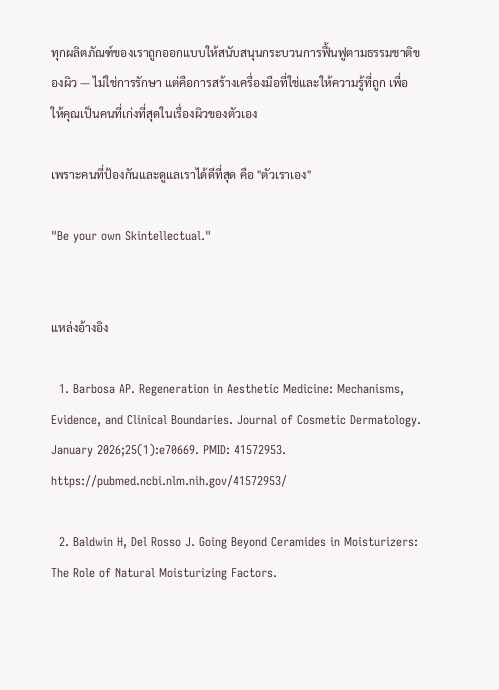ทุกผลิตภัณฑ์ของเราถูกออกแบบให้สนับสนุนกระบวนการฟื้นฟูตามธรรมชาติของผิว — ไม่ใช่การรักษา แต่คือการสร้างเครื่องมือที่ใช่และให้ความรู้ที่ถูก เพื่อให้คุณเป็นคนที่เก่งที่สุดในเรื่องผิวของตัวเอง

เพราะคนที่ป้องกันและดูแลเราได้ดีที่สุด คือ "ตัวเราเอง"

"Be your own Skintellectual."


แหล่งอ้างอิง

  1. Barbosa AP. Regeneration in Aesthetic Medicine: Mechanisms, Evidence, and Clinical Boundaries. Journal of Cosmetic Dermatology. January 2026;25(1):e70669. PMID: 41572953. https://pubmed.ncbi.nlm.nih.gov/41572953/

  2. Baldwin H, Del Rosso J. Going Beyond Ceramides in Moisturizers: The Role of Natural Moisturizing Factors.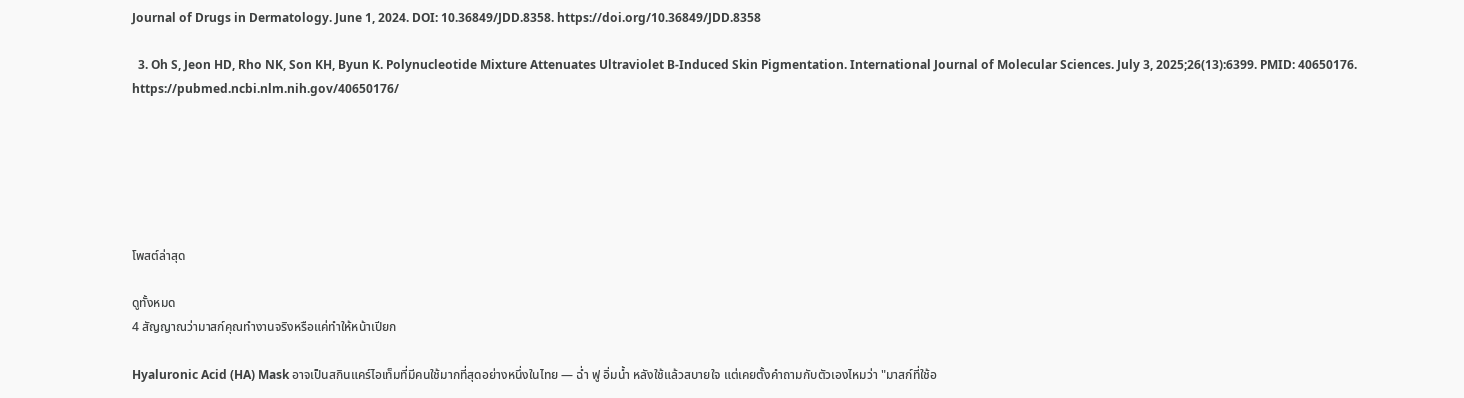Journal of Drugs in Dermatology. June 1, 2024. DOI: 10.36849/JDD.8358. https://doi.org/10.36849/JDD.8358

  3. Oh S, Jeon HD, Rho NK, Son KH, Byun K. Polynucleotide Mixture Attenuates Ultraviolet B-Induced Skin Pigmentation. International Journal of Molecular Sciences. July 3, 2025;26(13):6399. PMID: 40650176. https://pubmed.ncbi.nlm.nih.gov/40650176/






โพสต์ล่าสุด

ดูทั้งหมด
4 สัญญาณว่ามาสก์คุณทำงานจริงหรือแค่ทำให้หน้าเปียก

Hyaluronic Acid (HA) Mask อาจเป็นสกินแคร์ไอเท็มที่มีคนใช้มากที่สุดอย่างหนึ่งในไทย — ฉ่ำ ฟู อิ่มน้ำ หลังใช้แล้วสบายใจ แต่เคยตั้งคำถามกับตัวเองไหมว่า "มาสก์ที่ใช้อ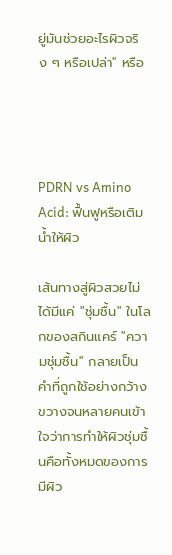ยู่มันช่วยอะไรผิวจริง ๆ หรือเปล่า" หรือ




PDRN vs Amino Acid: ฟื้นฟูหรือเติมน้ำให้ผิว

เส้นทางสู่ผิวสวยไม่ได้มีแค่ "ชุ่มชื้น" ในโลกของสกินแคร์ "ความชุ่มชื้น" กลายเป็นคำที่ถูกใช้อย่างกว้างขวางจนหลายคนเข้าใจว่าการทำให้ผิวชุ่มชื้นคือทั้งหมดของการมีผิว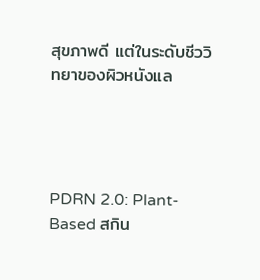สุขภาพดี แต่ในระดับชีววิทยาของผิวหนังแล




PDRN 2.0: Plant-Based สกิน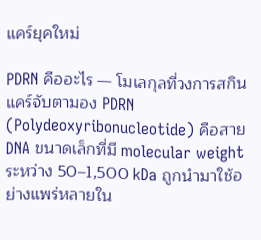แคร์ยุคใหม่

PDRN คืออะไร — โมเลกุลที่วงการสกินแคร์จับตามอง PDRN (Polydeoxyribonucleotide) คือสาย DNA ขนาดเล็กที่มี molecular weight ระหว่าง 50–1,500 kDa ถูกนำมาใช้อย่างแพร่หลายใน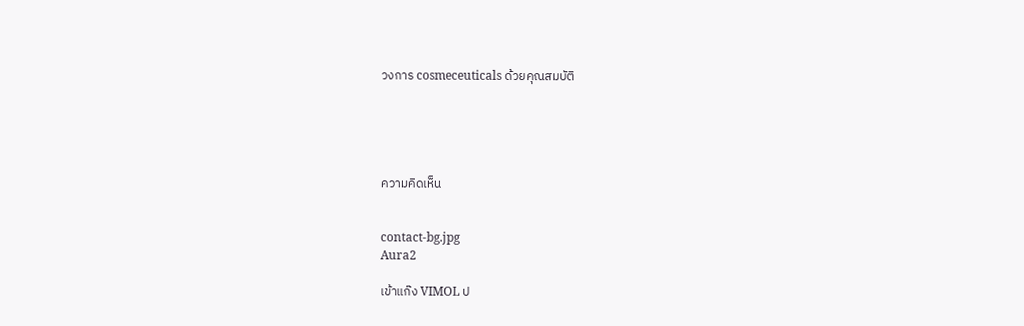วงการ cosmeceuticals ด้วยคุณสมบัติ





ความคิดเห็น


contact-bg.jpg
Aura2

เข้าแก๊ง VIMOL ป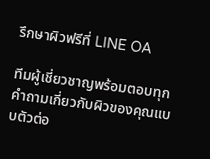รึกษาผิวฟรีที่ LINE OA

ทีมผู้เชี่ยวชาญพร้อมตอบทุกคำถามเกี่ยวกับผิวของคุณแบบตัวต่อ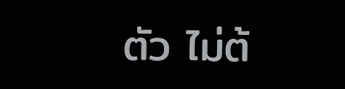ตัว ไม่ต้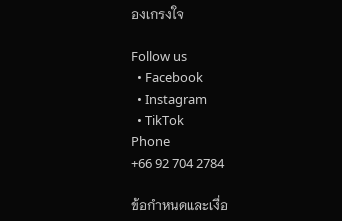องเกรงใจ

Follow us
  • Facebook
  • Instagram
  • TikTok
Phone
+66 92 704 2784

ข้อกำหนดและเงื่อ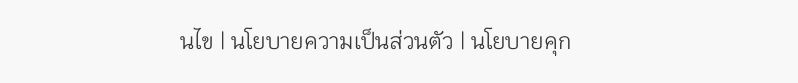นไข | นโยบายความเป็นส่วนตัว | นโยบายคุก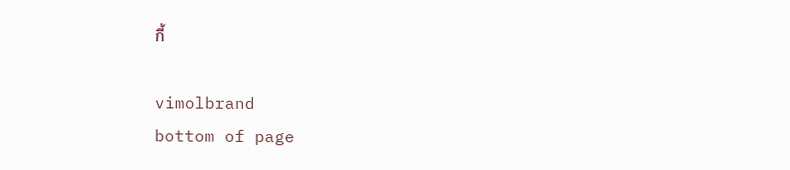กี้

vimolbrand
bottom of page